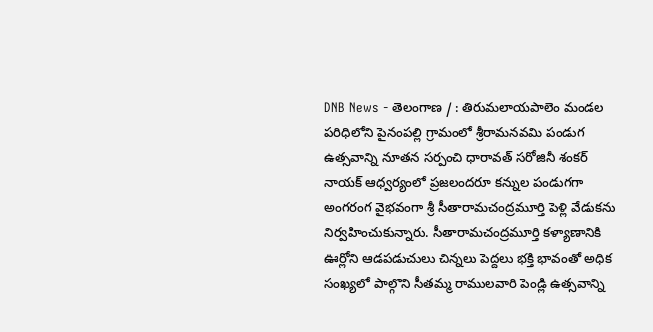DNB News - తెలంగాణ / : తిరుమలాయపాలెం మండల పరిధిలోని పైనంపల్లి గ్రామంలో శ్రీరామనవమి పండుగ ఉత్సవాన్ని నూతన సర్పంచి ధారావత్ సరోజినీ శంకర్ నాయక్ ఆధ్వర్యంలో ప్రజలందరూ కన్నుల పండుగగా అంగరంగ వైభవంగా శ్రీ సీతారామచంద్రమూర్తి పెళ్లి వేడుకను నిర్వహించుకున్నారు. సీతారామచంద్రమూర్తి కళ్యాణానికి ఊర్లోని ఆడపడుచులు చిన్నలు పెద్దలు భక్తి భావంతో అధిక సంఖ్యలో పాల్గొని సీతమ్మ రాములవారి పెండ్లి ఉత్సవాన్ని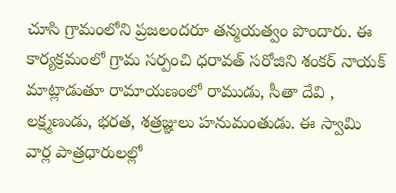చూసి గ్రామంలోని ప్రజలందరూ తన్మయత్వం పొందారు. ఈ కార్యక్రమంలో గ్రామ సర్పంచి ధరావత్ సరోజిని శంకర్ నాయక్ మాట్లాడుతూ రామాయణంలో రాముడు, సీతా దేవి , లక్ష్మణుడు, భరత, శత్రజ్ఞులు హనుమంతుడు. ఈ స్వామి వార్ల పాత్రధారులల్లో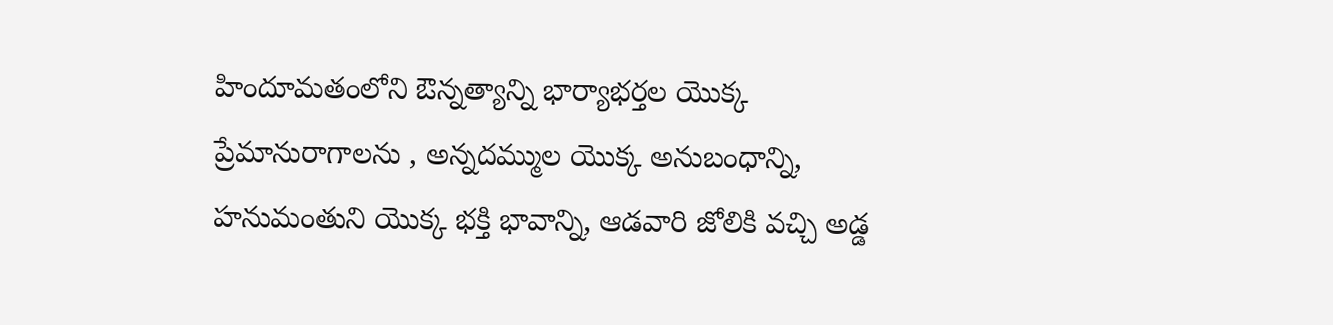హిందూమతంలోని ఔన్నత్యాన్ని భార్యాభర్తల యొక్క ప్రేమానురాగాలను , అన్నదమ్ముల యొక్క అనుబంధాన్ని, హనుమంతుని యొక్క భక్తి భావాన్ని, ఆడవారి జోలికి వచ్చి అడ్డ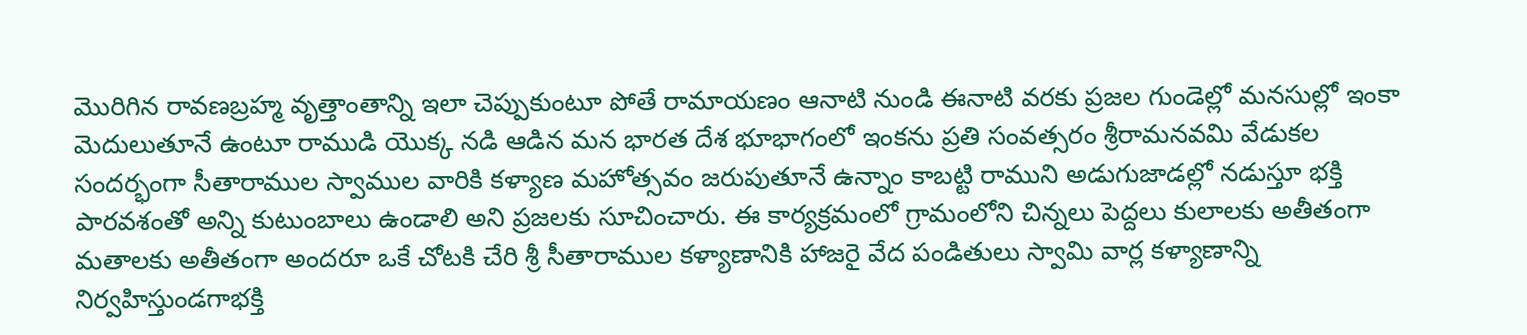మొరిగిన రావణబ్రహ్మ వృత్తాంతాన్ని ఇలా చెప్పుకుంటూ పోతే రామాయణం ఆనాటి నుండి ఈనాటి వరకు ప్రజల గుండెల్లో మనసుల్లో ఇంకా మెదులుతూనే ఉంటూ రాముడి యొక్క నడి ఆడిన మన భారత దేశ భూభాగంలో ఇంకను ప్రతి సంవత్సరం శ్రీరామనవమి వేడుకల సందర్భంగా సీతారాముల స్వాముల వారికి కళ్యాణ మహోత్సవం జరుపుతూనే ఉన్నాం కాబట్టి రాముని అడుగుజాడల్లో నడుస్తూ భక్తి పారవశంతో అన్ని కుటుంబాలు ఉండాలి అని ప్రజలకు సూచించారు. ఈ కార్యక్రమంలో గ్రామంలోని చిన్నలు పెద్దలు కులాలకు అతీతంగా మతాలకు అతీతంగా అందరూ ఒకే చోటకి చేరి శ్రీ సీతారాముల కళ్యాణానికి హాజరై వేద పండితులు స్వామి వార్ల కళ్యాణాన్ని నిర్వహిస్తుండగాభక్తి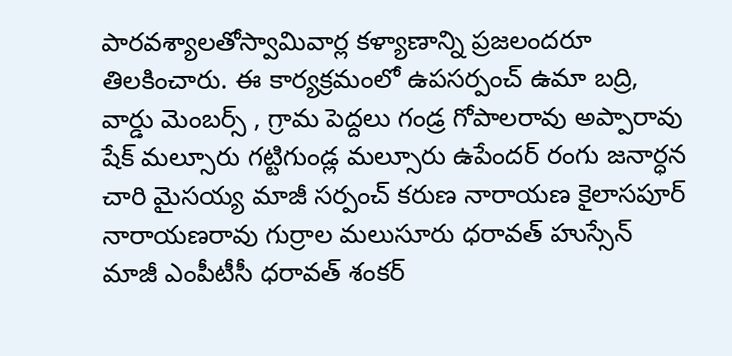పారవశ్యాలతోస్వామివార్ల కళ్యాణాన్ని ప్రజలందరూ తిలకించారు. ఈ కార్యక్రమంలో ఉపసర్పంచ్ ఉమా బద్రి, వార్డు మెంబర్స్ , గ్రామ పెద్దలు గండ్ర గోపాలరావు అప్పారావు షేక్ మల్సూరు గట్టిగుండ్ల మల్సూరు ఉపేందర్ రంగు జనార్ధన చారి మైసయ్య మాజీ సర్పంచ్ కరుణ నారాయణ కైలాసపూర్ నారాయణరావు గుర్రాల మలుసూరు ధరావత్ హుస్సేన్ మాజీ ఎంపీటీసీ ధరావత్ శంకర్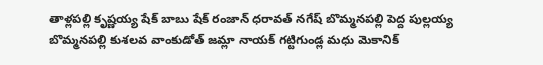తాళ్లపల్లి కృష్ణయ్య షేక్ బాబు షేక్ రంజాన్ ధరావత్ నగేష్ బొమ్మనపల్లి పెద్ద పుల్లయ్య బొమ్మనపల్లి కుశలవ వాంకుడోత్ జమ్లా నాయక్ గట్టిగుండ్ల మధు మెకానిక్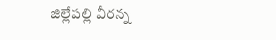జిల్లేపల్లి వీరన్న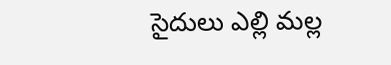సైదులు ఎల్లి మల్ల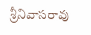శ్రీనివాసరావు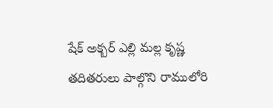షేక్ అక్బర్ ఎల్లి మల్ల కృష్ణ తదితరులు పాల్గొని రాములోరి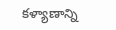కళ్యాణాన్ని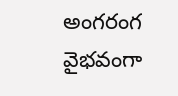అంగరంగ వైభవంగా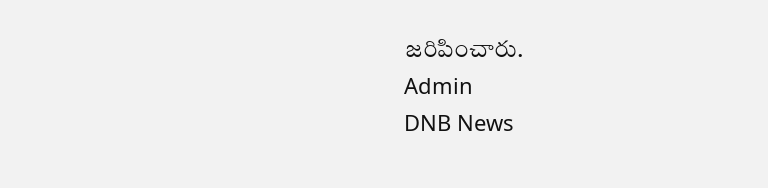జరిపించారు.
Admin
DNB News